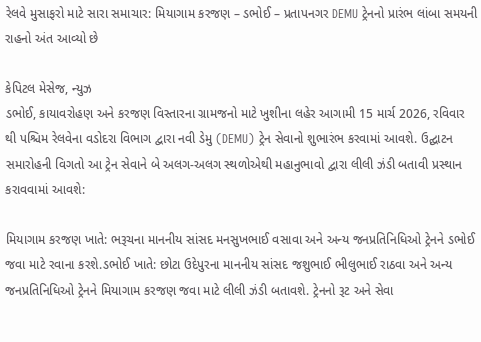રેલવે મુસાફરો માટે સારા સમાચાર: મિયાગામ કરજણ – ડભોઈ – પ્રતાપનગર DEMU ટ્રેનનો પ્રારંભ લાંબા સમયની રાહનો અંત આવ્યો છે

કેપિટલ મેસેજ, ન્યુઝ
ડભોઈ, કાયાવરોહણ અને કરજણ વિસ્તારના ગ્રામજનો માટે ખુશીના લહેર આગામી 15 માર્ચ 2026, રવિવાર થી પશ્ચિમ રેલવેના વડોદરા વિભાગ દ્વારા નવી ડેમુ (DEMU) ટ્રેન સેવાનો શુભારંભ કરવામાં આવશે. ઉદ્ઘાટન સમારોહની વિગતો આ ટ્રેન સેવાને બે અલગ-અલગ સ્થળોએથી મહાનુભાવો દ્વારા લીલી ઝંડી બતાવી પ્રસ્થાન કરાવવામાં આવશે:

મિયાગામ કરજણ ખાતે: ભરૂચના માનનીય સાંસદ મનસુખભાઈ વસાવા અને અન્ય જનપ્રતિનિધિઓ ટ્રેનને ડભોઈ જવા માટે રવાના કરશે.ડભોઈ ખાતે: છોટા ઉદેપુરના માનનીય સાંસદ જશુભાઈ ભીલુભાઈ રાઠવા અને અન્ય જનપ્રતિનિધિઓ ટ્રેનને મિયાગામ કરજણ જવા માટે લીલી ઝંડી બતાવશે. ટ્રેનનો રૂટ અને સેવા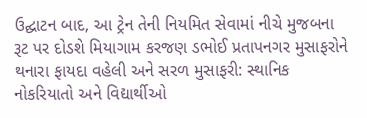ઉદ્ઘાટન બાદ, આ ટ્રેન તેની નિયમિત સેવામાં નીચે મુજબના રૂટ પર દોડશે મિયાગામ કરજણ ડભોઈ પ્રતાપનગર મુસાફરોને થનારા ફાયદા વહેલી અને સરળ મુસાફરી: સ્થાનિક નોકરિયાતો અને વિદ્યાર્થીઓ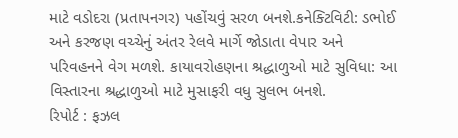માટે વડોદરા (પ્રતાપનગર) પહોંચવું સરળ બનશે.કનેક્ટિવિટી: ડભોઈ અને કરજણ વચ્ચેનું અંતર રેલવે માર્ગે જોડાતા વેપાર અને પરિવહનને વેગ મળશે. કાયાવરોહણના શ્રદ્ધાળુઓ માટે સુવિધા: આ વિસ્તારના શ્રદ્ધાળુઓ માટે મુસાફરી વધુ સુલભ બનશે.
રિપોર્ટ : ફઝલ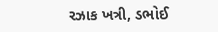રઝાક ખત્રી, ડભોઈ